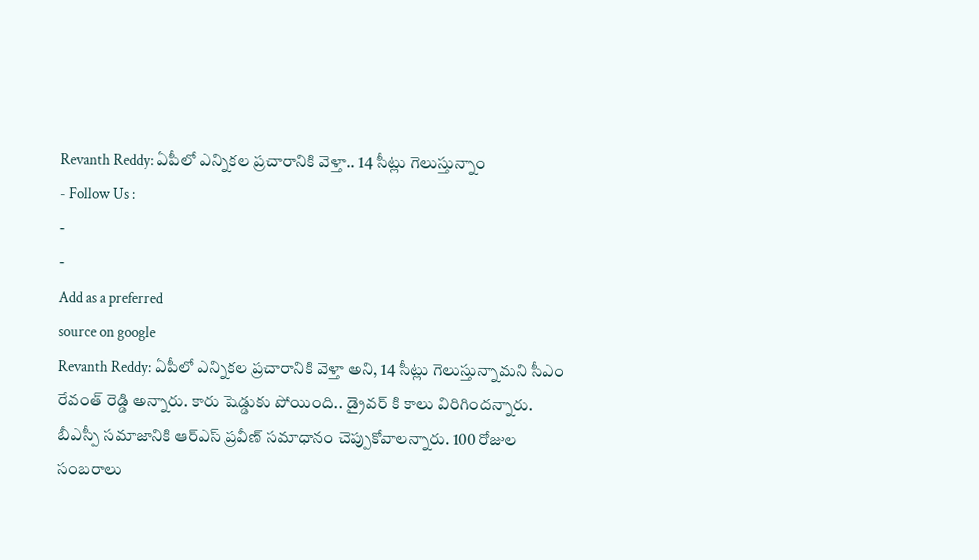Revanth Reddy: ఏపీలో ఎన్నికల ప్రచారానికి వెళ్తా.. 14 సీట్లు గెలుస్తున్నాం
- Follow Us :
-
-
Add as a preferred
source on google
Revanth Reddy: ఏపీలో ఎన్నికల ప్రచారానికి వెళ్తా అని, 14 సీట్లు గెలుస్తున్నామని సీఎం రేవంత్ రెడ్డి అన్నారు. కారు షెడ్డుకు పోయింది.. డ్రైవర్ కి కాలు విరిగిందన్నారు. బీఎస్పీ సమాజానికి ఆర్ఎస్ ప్రవీణ్ సమాధానం చెప్పుకోవాలన్నారు. 100 రోజుల సంబరాలు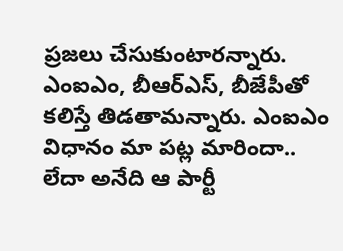ప్రజలు చేసుకుంటారన్నారు. ఎంఐఎం, బీఆర్ఎస్, బీజేపీతో కలిస్తే తిడతామన్నారు. ఎంఐఎం విధానం మా పట్ల మారిందా.. లేదా అనేది ఆ పార్టీ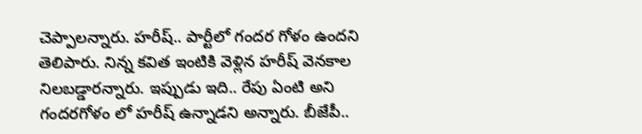చెప్పాలన్నారు. హరీష్.. పార్టీలో గందర గోళం ఉందని తెలిపారు. నిన్న కవిత ఇంటికి వెళ్లిన హరీష్ వెనకాల నిలబడ్డారన్నారు. ఇప్పుడు ఇది.. రేపు ఏంటి అని గందరగోళం లో హరీష్ ఉన్నాడని అన్నారు. బీజేపీ..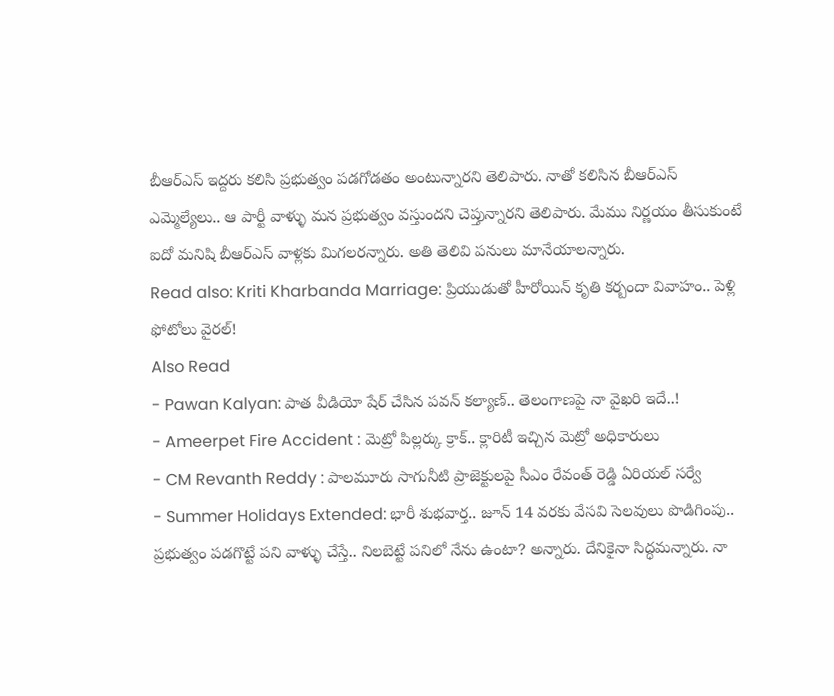బీఆర్ఎస్ ఇద్దరు కలిసి ప్రభుత్వం పడగోడతం అంటున్నారని తెలిపారు. నాతో కలిసిన బీఆర్ఎస్ ఎమ్మెల్యేలు.. ఆ పార్టీ వాళ్ళు మన ప్రభుత్వం వస్తుందని చెప్తున్నారని తెలిపారు. మేము నిర్ణయం తీసుకుంటే ఐదో మనిషి బీఆర్ఎస్ వాళ్లకు మిగలరన్నారు. అతి తెలివి పనులు మానేయాలన్నారు.
Read also: Kriti Kharbanda Marriage: ప్రియుడుతో హీరోయిన్ కృతి కర్బందా వివాహం.. పెళ్లి ఫోటోలు వైరల్!
Also Read
- Pawan Kalyan: పాత వీడియో షేర్ చేసిన పవన్ కల్యాణ్.. తెలంగాణపై నా వైఖరి ఇదే..!
- Ameerpet Fire Accident : మెట్రో పిల్లర్కు క్రాక్.. క్లారిటీ ఇచ్చిన మెట్రో అధికారులు
- CM Revanth Reddy : పాలమూరు సాగునీటి ప్రాజెక్టులపై సీఎం రేవంత్ రెడ్డి ఏరియల్ సర్వే
- Summer Holidays Extended: భారీ శుభవార్త.. జూన్ 14 వరకు వేసవి సెలవులు పొడిగింపు..
ప్రభుత్వం పడగొట్టే పని వాళ్ళు చేస్తే.. నిలబెట్టే పనిలో నేను ఉంటా? అన్నారు. దేనికైనా సిద్ధమన్నారు. నా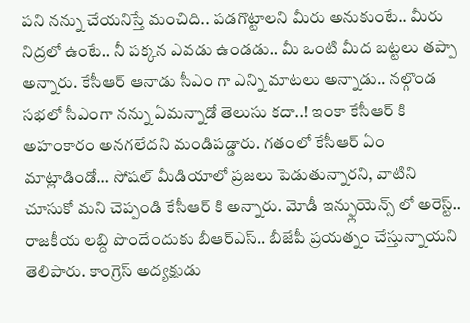పని నన్ను చేయనిస్తే మంచిది.. పడగొట్టాలని మీరు అనుకుంటే.. మీరు నిద్రలో ఉంటే.. నీ పక్కన ఎవడు ఉండడు.. మీ ఒంటి మీద బట్టలు తప్పా అన్నారు. కేసీఆర్ ఆనాడు సీఎం గా ఎన్ని మాటలు అన్నాడు.. నల్గొండ సభలో సీఎంగా నన్ను ఏమన్నాడో తెలుసు కదా..! ఇంకా కేసీఆర్ కి అహంకారం అనగలేదని మండిపడ్డారు. గతంలో కేసీఆర్ ఏం మాట్లాడిండో… సోషల్ మీడియాలో ప్రజలు పెడుతున్నారని, వాటిని చూసుకో మని చెప్పండి కేసీఆర్ కి అన్నారు. మోడీ ఇన్ఫ్లుయెన్స్ లో అరెస్ట్.. రాజకీయ లబ్ది పొందేందుకు బీఆర్ఎస్.. బీజేపీ ప్రయత్నం చేస్తున్నాయని తెలిపారు. కాంగ్రెస్ అద్యక్షుడు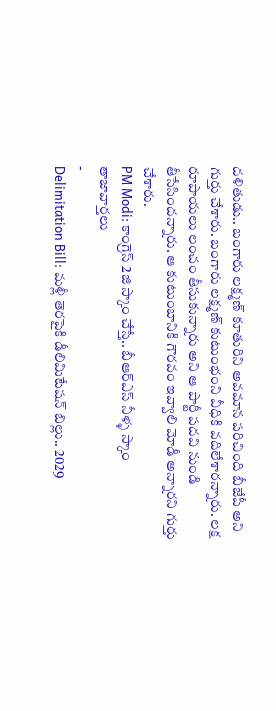దళితుడు.. బంగారు లక్ష్మణ్ కూతురిని అవమాన పరిచింది బీజేపీ అని గుర్తు చేశారు. బంగారు లక్ష్మణ్ కుటుంభంని వీధికి వదిలేశారన్నారు. లక్ష రూపాయలు లంచం తీసుకున్నారు అని ఆ పార్టీ పదవి నుండి తీసేసిందన్నారు. ఆ కుటుంబానికి గౌరవం ఇవ్వాలి మోడీ అన్నారని గుర్తు చేశారు.
PM Modi: కాంగ్రెస్ 2జి స్కాం చేస్తే.. బీఆర్ఎస్ నీళ్ళ స్కాం
తాజావార్తలు
-
Delimitation Bill: మళ్లీ తెరపైకి డీలిమిటేషన్ బిల్లు.. 2029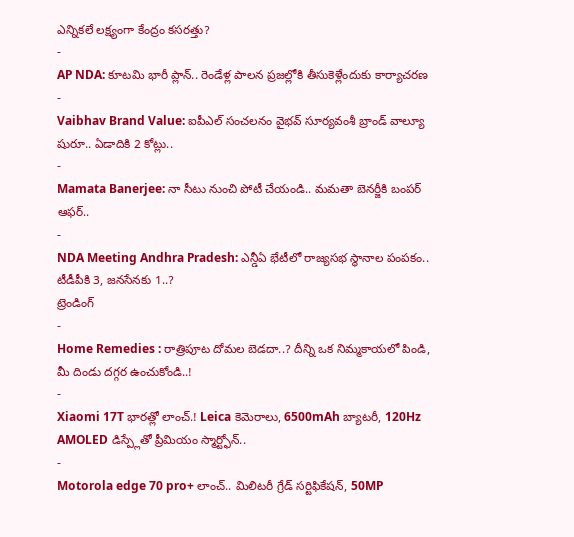ఎన్నికలే లక్ష్యంగా కేంద్రం కసరత్తు?
-
AP NDA: కూటమి భారీ ప్లాన్.. రెండేళ్ల పాలన ప్రజల్లోకి తీసుకెళ్లేందుకు కార్యాచరణ
-
Vaibhav Brand Value: ఐపీఎల్ సంచలనం వైభవ్ సూర్యవంశీ బ్రాండ్ వాల్యూ షురూ.. ఏడాదికి 2 కోట్లు..
-
Mamata Banerjee: నా సీటు నుంచి పోటీ చేయండి.. మమతా బెనర్జీకి బంపర్ ఆఫర్..
-
NDA Meeting Andhra Pradesh: ఎన్డీఏ భేటీలో రాజ్యసభ స్థానాల పంపకం.. టీడీపీకి 3, జనసేనకు 1..?
ట్రెండింగ్
-
Home Remedies : రాత్రిపూట దోమల బెడదా..? దీన్ని ఒక నిమ్మకాయలో పిండి, మీ దిండు దగ్గర ఉంచుకోండి..!
-
Xiaomi 17T భారత్లో లాంచ్.! Leica కెమెరాలు, 6500mAh బ్యాటరీ, 120Hz AMOLED డిస్ప్లేతో ప్రీమియం స్మార్ట్ఫోన్..
-
Motorola edge 70 pro+ లాంచ్.. మిలిటరీ గ్రేడ్ సర్టిఫికేషన్, 50MP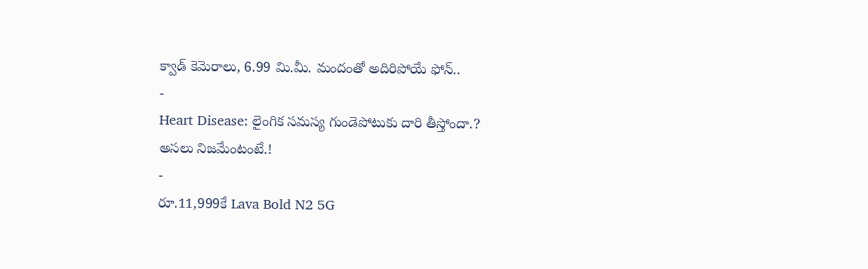క్వాడ్ కెమెరాలు, 6.99 మి.మీ. మందంతో అదిరిపోయే ఫోన్..
-
Heart Disease: లైంగిక సమస్య గుండెపోటుకు దారి తీస్తోందా.? అసలు నిజమేంటంటే.!
-
రూ.11,999కే Lava Bold N2 5G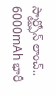స్మార్ట్ఫోన్ లాంచ్.. 6000mAh భారీ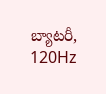బ్యాటరీ, 120Hz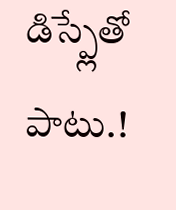డిస్ప్లేతో పాటు.!